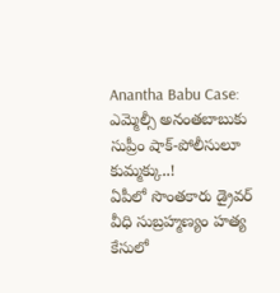Anantha Babu Case: ఎమ్మెల్సీ అనంతబాబుకు సుప్రీం షాక్-పోలీసులూ కుమ్మక్కు..!
ఏపీలో సొంతకారు డ్రైవర్ వీధి సుబ్రహ్మణ్యం హత్య కేసులో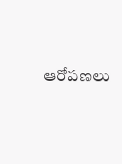ఆరోపణలు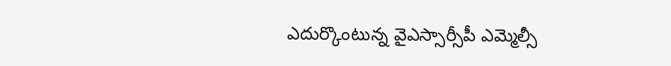ఎదుర్కొంటున్న వైఎస్సార్సీపీ ఎమ్మెల్సీ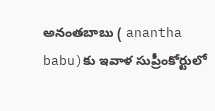అనంతబాబు ( anantha babu)కు ఇవాళ సుప్రీంకోర్టులో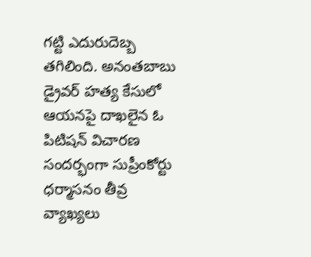గట్టి ఎదురుదెబ్బ తగిలింది. అనంతబాబు డ్రైవర్ హత్య కేసులో ఆయనపై దాఖలైన ఓ పిటిషన్ విచారణ సందర్భంగా సుప్రీంకోర్టు ధర్మాసనం తీవ్ర వ్యాఖ్యలు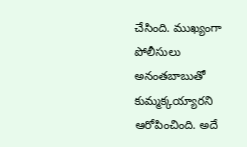చేసింది. ముఖ్యంగా పోలీసులు అనంతబాబుతో కుమ్మక్కయ్యారని ఆరోపించింది. అదే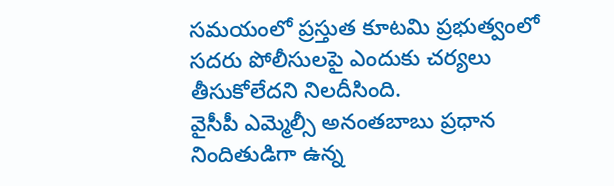సమయంలో ప్రస్తుత కూటమి ప్రభుత్వంలో సదరు పోలీసులపై ఎందుకు చర్యలు తీసుకోలేదని నిలదీసింది.
వైసీపీ ఎమ్మెల్సీ అనంతబాబు ప్రధాన నిందితుడిగా ఉన్న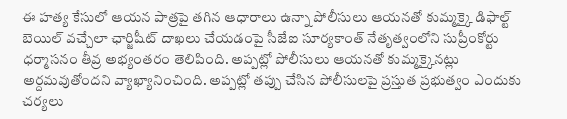ఈ హత్య కేసులో ఆయన పాత్రపై తగిన ఆధారాలు ఉన్నా పోలీసులు ఆయనతో కుమ్మక్కై డిఫాల్ట్ బెయిల్ వచ్చేలా ఛార్జిషీట్ దాఖలు చేయడంపై సీజేఐ సూర్యకాంత్ నేతృత్వంలోని సుప్రీంకోర్టు ధర్మాసనం తీవ్ర అభ్యంతరం తెలిపింది. అప్పట్లో పోలీసులు ఆయనతో కుమ్మక్కైనట్లు అర్దమవుతోందని వ్యాఖ్యానించింది. అప్పట్లో తప్పు చేసిన పోలీసులపై ప్రస్తుత ప్రభుత్వం ఎందుకు చర్యలు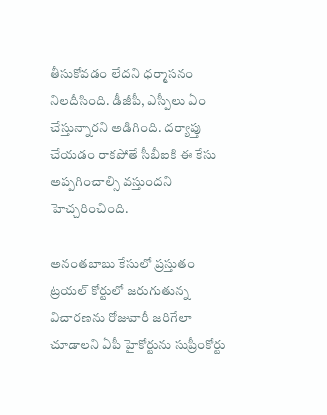తీసుకోవడం లేదని ధర్మాసనం నిలదీసింది. డీజీపీ, ఎస్పీలు ఏం చేస్తున్నారని అడిగింది. దర్యాప్తు చేయడం రాకపోతే సీబీఐకి ఈ కేసు అప్పగించాల్సి వస్తుందని హెచ్చరించింది.

అనంతబాబు కేసులో ప్రస్తుతం ట్రయల్ కోర్టులో జరుగుతున్న విచారణను రోజువారీ జరిగేలా చూడాలని ఏపీ హైకోర్టును సుప్రీంకోర్టు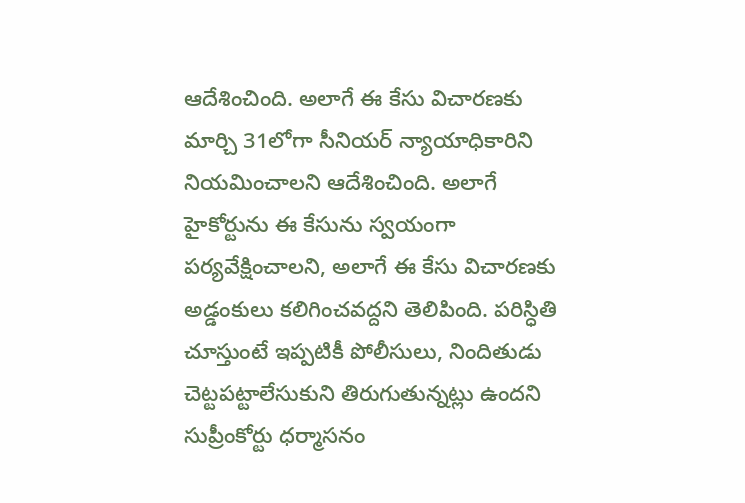ఆదేశించింది. అలాగే ఈ కేసు విచారణకు మార్చి 31లోగా సీనియర్ న్యాయాధికారిని నియమించాలని ఆదేశించింది. అలాగే హైకోర్టును ఈ కేసును స్వయంగా పర్యవేక్షించాలని, అలాగే ఈ కేసు విచారణకు అడ్డంకులు కలిగించవద్దని తెలిపింది. పరిస్ధితి చూస్తుంటే ఇప్పటికీ పోలీసులు, నిందితుడు చెట్టపట్టాలేసుకుని తిరుగుతున్నట్లు ఉందని సుప్రీంకోర్టు ధర్మాసనం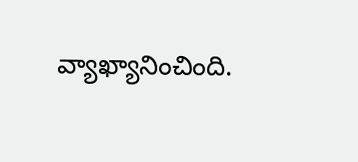వ్యాఖ్యానించింది.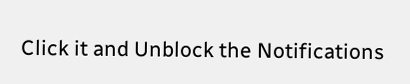Click it and Unblock the Notifications